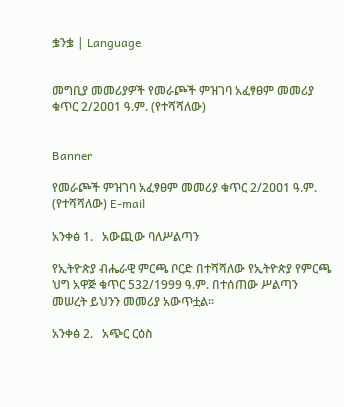ቌንቌ | Language


መግቢያ መመሪያዎች የመራጮች ምዝገባ አፈፃፀም መመሪያ ቁጥር 2/2ዐዐ1 ዓ.ም. (የተሻሻለው)


Banner

የመራጮች ምዝገባ አፈፃፀም መመሪያ ቁጥር 2/2ዐዐ1 ዓ.ም. (የተሻሻለው) E-mail

አንቀፅ 1.   አውጪው ባለሥልጣን

የኢትዮጵያ ብሔራዊ ምርጫ ቦርድ በተሻሻለው የኢትዮጵያ የምርጫ ህግ አዋጅ ቁጥር 532/1999 ዓ.ም. በተሰጠው ሥልጣን መሠረት ይህንን መመሪያ አውጥቷል፡፡

አንቀፅ 2.   አጭር ርዕስ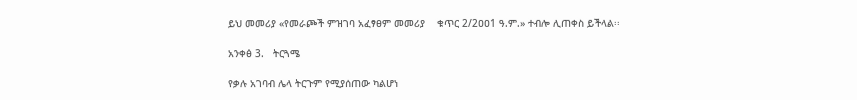ይህ መመሪያ «የመራጮች ምዝገባ አፈፃፀም መመሪያ    ቁጥር 2/2ዐዐ1 ዓ.ም.» ተብሎ ሊጠቀስ ይችላል፡፡

አንቀፅ 3.   ትርጓሜ

የቃሉ አገባብ ሌላ ትርጉም የሚያሰጠው ካልሆነ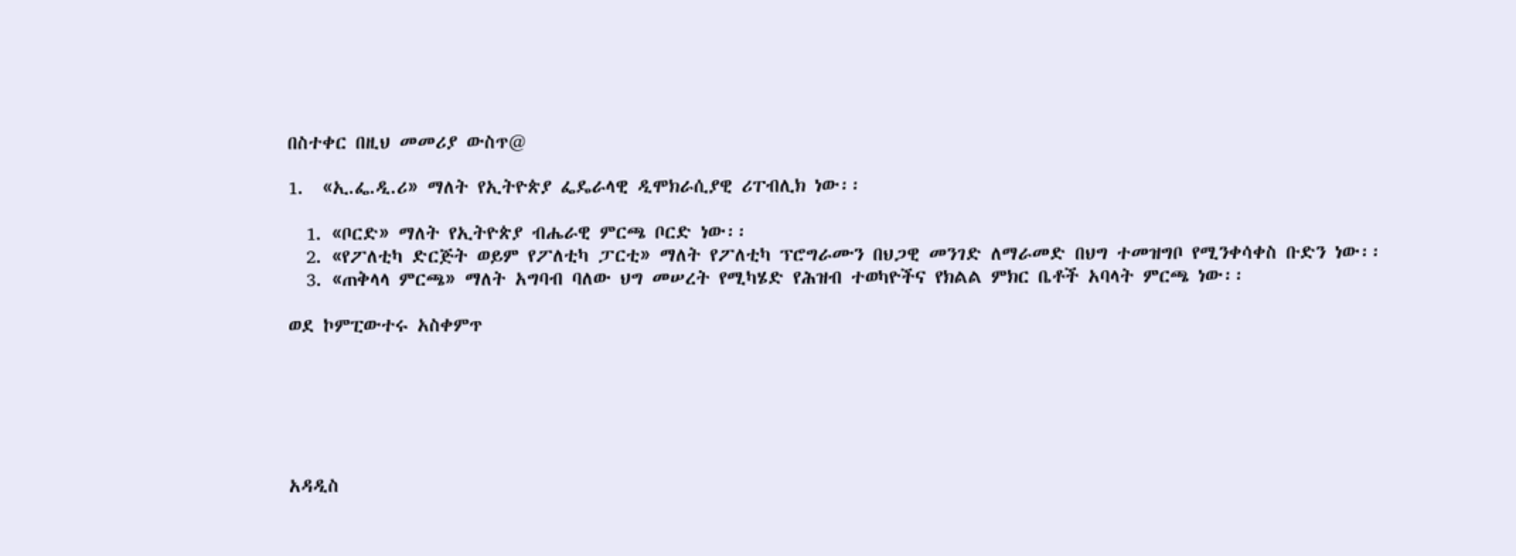በስተቀር በዚህ መመሪያ ውስጥ@

1.  «ኢ.ፌ.ዲ.ሪ» ማለት የኢትዮጵያ ፌዴራላዊ ዲሞክራሲያዊ ሪፐብሊክ ነው፡፡

  1. «ቦርድ» ማለት የኢትዮጵያ ብሔራዊ ምርጫ ቦርድ ነው፡፡
  2. «የፖለቲካ ድርጅት ወይም የፖለቲካ ፓርቲ» ማለት የፖለቲካ ፕሮግራሙን በህጋዊ መንገድ ለማራመድ በህግ ተመዝግቦ የሚንቀሳቀስ ቡድን ነው፡፡
  3. «ጠቅላላ ምርጫ» ማለት አግባብ ባለው ህግ መሠረት የሚካሄድ የሕዝብ ተወካዮችና የክልል ምክር ቤቶች አባላት ምርጫ ነው፡፡

ወደ ኮምፒውተሩ አስቀምጥ






አዳዲስ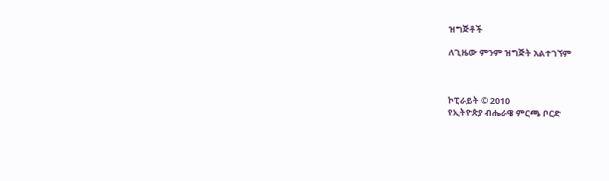ዝግጅቶች

ለጊዜው ምንም ዝግጅት አልተገኘም



ኮፒራይት © 2010
የኢትዮጵያ ብሔራዌ ምርጫ ቦርድ